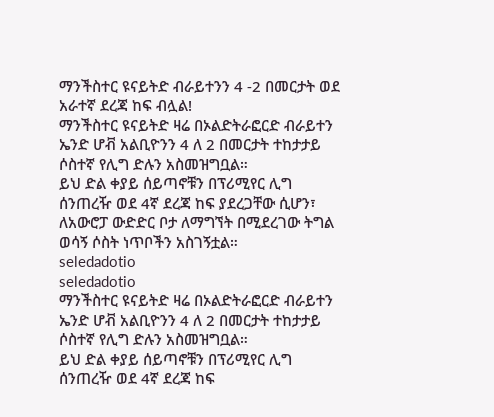ማንችስተር ዩናይትድ ብራይተንን 4 -2 በመርታት ወደ አራተኛ ደረጃ ከፍ ብሏል!
ማንችስተር ዩናይትድ ዛሬ በኦልድትራፎርድ ብራይተን ኤንድ ሆቭ አልቢዮንን 4 ለ 2 በመርታት ተከታታይ ሶስተኛ የሊግ ድሉን አስመዝግቧል።
ይህ ድል ቀያይ ሰይጣኖቹን በፕሪሚየር ሊግ ሰንጠረዥ ወደ 4ኛ ደረጃ ከፍ ያደረጋቸው ሲሆን፣ ለአውሮፓ ውድድር ቦታ ለማግኘት በሚደረገው ትግል ወሳኝ ሶስት ነጥቦችን አስገኝቷል።
seledadotio
seledadotio
ማንችስተር ዩናይትድ ዛሬ በኦልድትራፎርድ ብራይተን ኤንድ ሆቭ አልቢዮንን 4 ለ 2 በመርታት ተከታታይ ሶስተኛ የሊግ ድሉን አስመዝግቧል።
ይህ ድል ቀያይ ሰይጣኖቹን በፕሪሚየር ሊግ ሰንጠረዥ ወደ 4ኛ ደረጃ ከፍ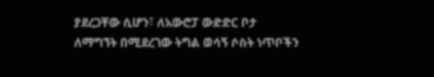ያደረጋቸው ሲሆን፣ ለአውሮፓ ውድድር ቦታ ለማግኘት በሚደረገው ትግል ወሳኝ ሶስት ነጥቦችን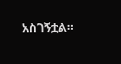አስገኝቷል።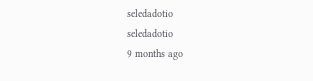seledadotio
seledadotio
9 months ago